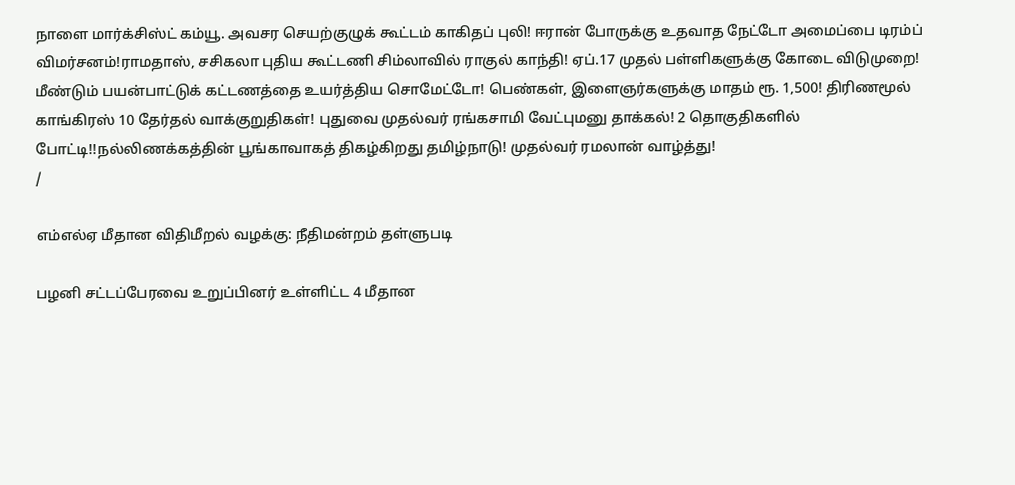நாளை மார்க்சிஸ்ட் கம்யூ. அவசர செயற்குழுக் கூட்டம் காகிதப் புலி! ஈரான் போருக்கு உதவாத நேட்டோ அமைப்பை டிரம்ப் விமர்சனம்!ராமதாஸ், சசிகலா புதிய கூட்டணி சிம்லாவில் ராகுல் காந்தி! ஏப்.17 முதல் பள்ளிகளுக்கு கோடை விடுமுறை! மீண்டும் பயன்பாட்டுக் கட்டணத்தை உயர்த்திய சொமேட்டோ! பெண்கள், இளைஞர்களுக்கு மாதம் ரூ. 1,500! திரிணமூல் காங்கிரஸ் 10 தேர்தல் வாக்குறுதிகள்! புதுவை முதல்வர் ரங்கசாமி வேட்புமனு தாக்கல்! 2 தொகுதிகளில் போட்டி!!நல்லிணக்கத்தின் பூங்காவாகத் திகழ்கிறது தமிழ்நாடு! முதல்வர் ரமலான் வாழ்த்து!
/

எம்எல்ஏ மீதான விதிமீறல் வழக்கு: நீதிமன்றம் தள்ளுபடி

பழனி சட்டப்பேரவை உறுப்பினர் உள்ளிட்ட 4 மீதான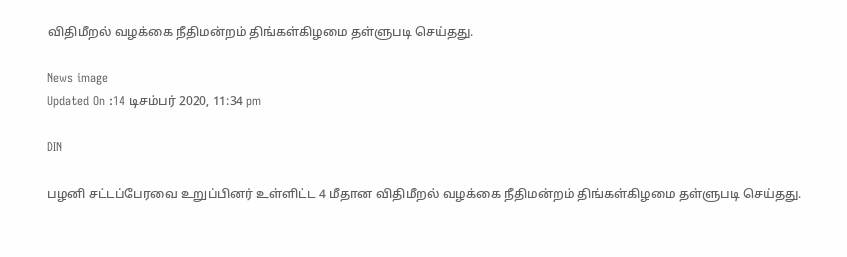விதிமீறல் வழக்கை நீதிமன்றம் திங்கள்கிழமை தள்ளுபடி செய்தது.

News image
Updated On :14 டிசம்பர் 2020, 11:34 pm

DIN

பழனி சட்டப்பேரவை உறுப்பினர் உள்ளிட்ட 4 மீதான விதிமீறல் வழக்கை நீதிமன்றம் திங்கள்கிழமை தள்ளுபடி செய்தது.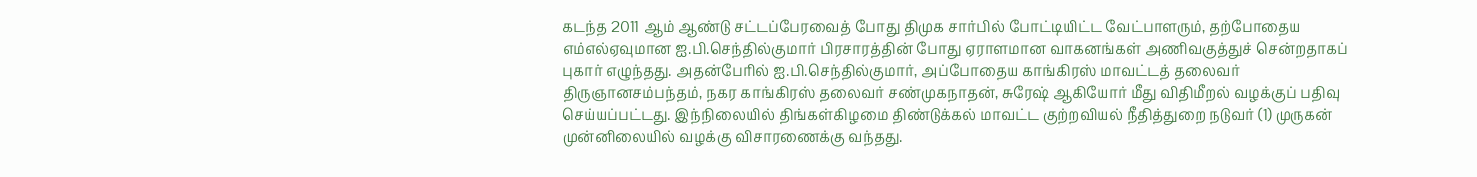கடந்த 2011 ஆம் ஆண்டு சட்டப்பேரவைத் போது திமுக சார்பில் போட்டியிட்ட வேட்பாளரும், தற்போதைய எம்எல்ஏவுமான ஐ.பி.செந்தில்குமார் பிரசாரத்தின் போது ஏராளமான வாகனங்கள் அணிவகுத்துச் சென்றதாகப் புகார் எழுந்தது. அதன்பேரில் ஐ.பி.செந்தில்குமார், அப்போதைய காங்கிரஸ் மாவட்டத் தலைவர் திருஞானசம்பந்தம், நகர காங்கிரஸ் தலைவர் சண்முகநாதன், சுரேஷ் ஆகியோர் மீது விதிமீறல் வழக்குப் பதிவு செய்யப்பட்டது. இந்நிலையில் திங்கள்கிழமை திண்டுக்கல் மாவட்ட குற்றவியல் நீதித்துறை நடுவர் (1) முருகன் முன்னிலையில் வழக்கு விசாரணைக்கு வந்தது.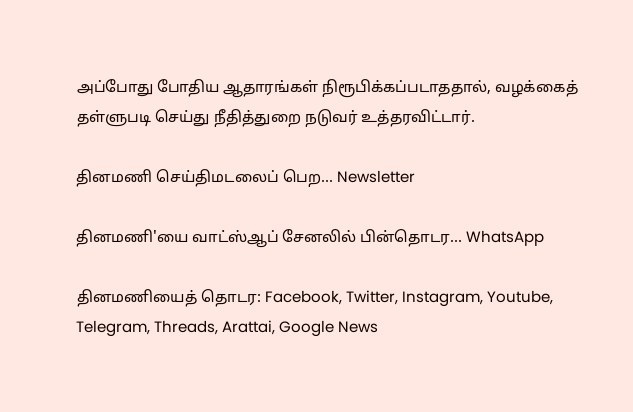அப்போது போதிய ஆதாரங்கள் நிரூபிக்கப்படாததால், வழக்கைத் தள்ளுபடி செய்து நீதித்துறை நடுவர் உத்தரவிட்டார்.

தினமணி செய்திமடலைப் பெற... Newsletter

தினமணி'யை வாட்ஸ்ஆப் சேனலில் பின்தொடர... WhatsApp

தினமணியைத் தொடர: Facebook, Twitter, Instagram, Youtube, Telegram, Threads, Arattai, Google News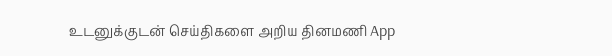உடனுக்குடன் செய்திகளை அறிய தினமணி App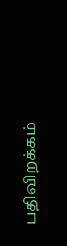பதிவிறக்கம்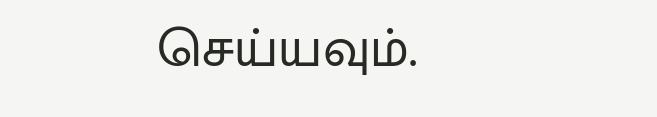செய்யவும்.